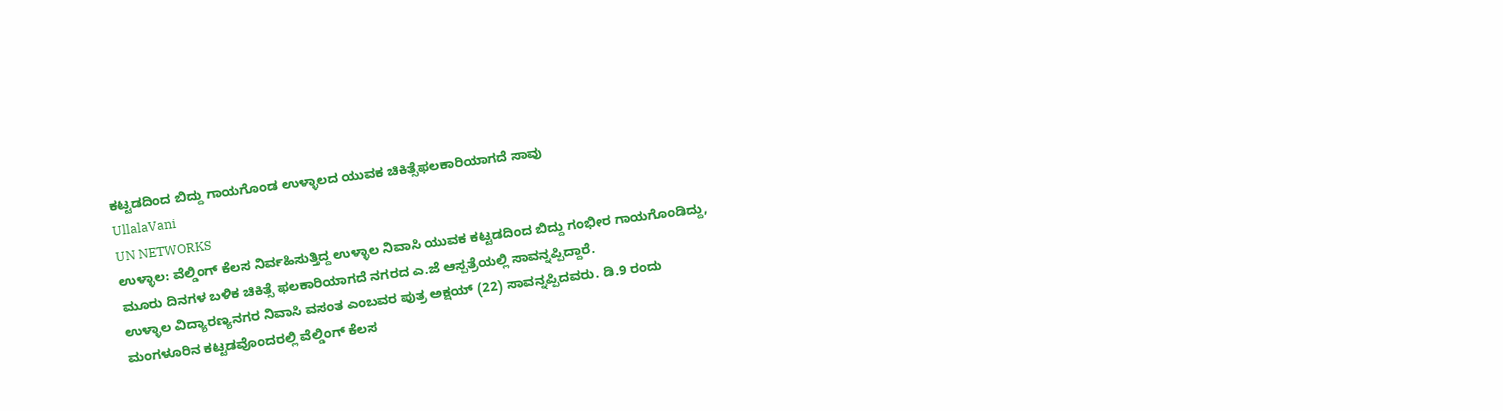ಕಟ್ಟಡದಿಂದ ಬಿದ್ದು ಗಾಯಗೊಂಡ ಉಳ್ಳಾಲದ ಯುವಕ ಚಿಕಿತ್ಸೆಫಲಕಾರಿಯಾಗದೆ ಸಾವು
UllalaVani
UN NETWORKS
ಉಳ್ಳಾಲ: ವೆಲ್ಡಿಂಗ್ ಕೆಲಸ ನಿರ್ವಹಿಸುತ್ತಿದ್ದ ಉಳ್ಳಾಲ ನಿವಾಸಿ ಯುವಕ ಕಟ್ಟಡದಿಂದ ಬಿದ್ದು ಗಂಭೀರ ಗಾಯಗೊಂಡಿದ್ದು, ಮೂರು ದಿನಗಳ ಬಳಿಕ ಚಿಕಿತ್ಸೆ ಫಲಕಾರಿಯಾಗದೆ ನಗರದ ಎ.ಜೆ ಆಸ್ಪತ್ರೆಯಲ್ಲಿ ಸಾವನ್ನಪ್ಪಿದ್ದಾರೆ.
ಉಳ್ಳಾಲ ವಿದ್ಯಾರಣ್ಯನಗರ ನಿವಾಸಿ ವಸಂತ ಎಂಬವರ ಪುತ್ರ ಅಕ್ಷಯ್ (22) ಸಾವನ್ನಪ್ಪಿದವರು. ಡಿ.9 ರಂದು ಮಂಗಳೂರಿನ ಕಟ್ಟಡವೊಂದರಲ್ಲಿ ವೆಲ್ಡಿಂಗ್ ಕೆಲಸ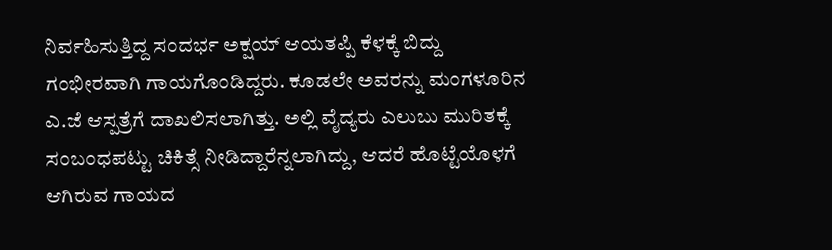ನಿರ್ವಹಿಸುತ್ತಿದ್ದ ಸಂದರ್ಭ ಅಕ್ಷಯ್ ಆಯತಪ್ಪಿ ಕೆಳಕ್ಕೆ ಬಿದ್ದು ಗಂಭೀರವಾಗಿ ಗಾಯಗೊಂಡಿದ್ದರು. ಕೂಡಲೇ ಅವರನ್ನು ಮಂಗಳೂರಿನ ಎ.ಜೆ ಆಸ್ಪತ್ರೆಗೆ ದಾಖಲಿಸಲಾಗಿತ್ತು. ಅಲ್ಲಿ ವೈದ್ಯರು ಎಲುಬು ಮುರಿತಕ್ಕೆ ಸಂಬಂಧಪಟ್ಟು ಚಿಕಿತ್ಸೆ ನೀಡಿದ್ದಾರೆನ್ನಲಾಗಿದ್ದು, ಆದರೆ ಹೊಟ್ಟೆಯೊಳಗೆ ಆಗಿರುವ ಗಾಯದ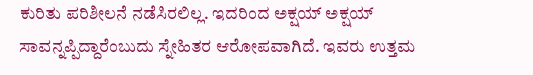ಕುರಿತು ಪರಿಶೀಲನೆ ನಡೆಸಿರಲಿಲ್ಲ. ಇದರಿಂದ ಅಕ್ಷಯ್ ಅಕ್ಷಯ್ ಸಾವನ್ನಪ್ಪಿದ್ದಾರೆಂಬುದು ಸ್ನೇಹಿತರ ಆರೋಪವಾಗಿದೆ. ಇವರು ಉತ್ತಮ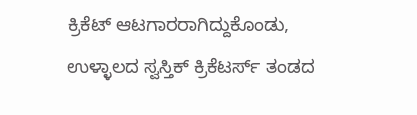ಕ್ರಿಕೆಟ್ ಆಟಗಾರರಾಗಿದ್ದುಕೊಂಡು, ಉಳ್ಳಾಲದ ಸ್ವಸ್ತಿಕ್ ಕ್ರಿಕೆಟರ್ಸ್ ತಂಡದ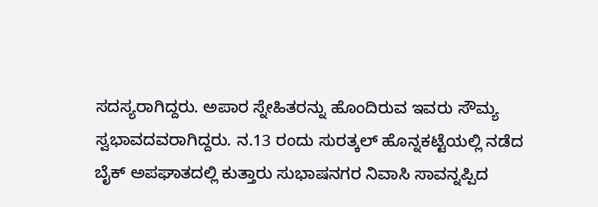ಸದಸ್ಯರಾಗಿದ್ದರು. ಅಪಾರ ಸ್ನೇಹಿತರನ್ನು ಹೊಂದಿರುವ ಇವರು ಸೌಮ್ಯ ಸ್ವಭಾವದವರಾಗಿದ್ದರು. ನ.13 ರಂದು ಸುರತ್ಕಲ್ ಹೊನ್ನಕಟ್ಟೆಯಲ್ಲಿ ನಡೆದ ಬೈಕ್ ಅಪಘಾತದಲ್ಲಿ ಕುತ್ತಾರು ಸುಭಾಷನಗರ ನಿವಾಸಿ ಸಾವನ್ನಪ್ಪಿದ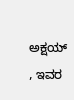ಅಕ್ಷಯ್ , ಇವರ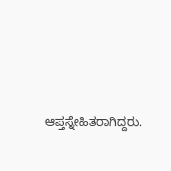ಆಪ್ತಸ್ನೇಹಿತರಾಗಿದ್ದರು.